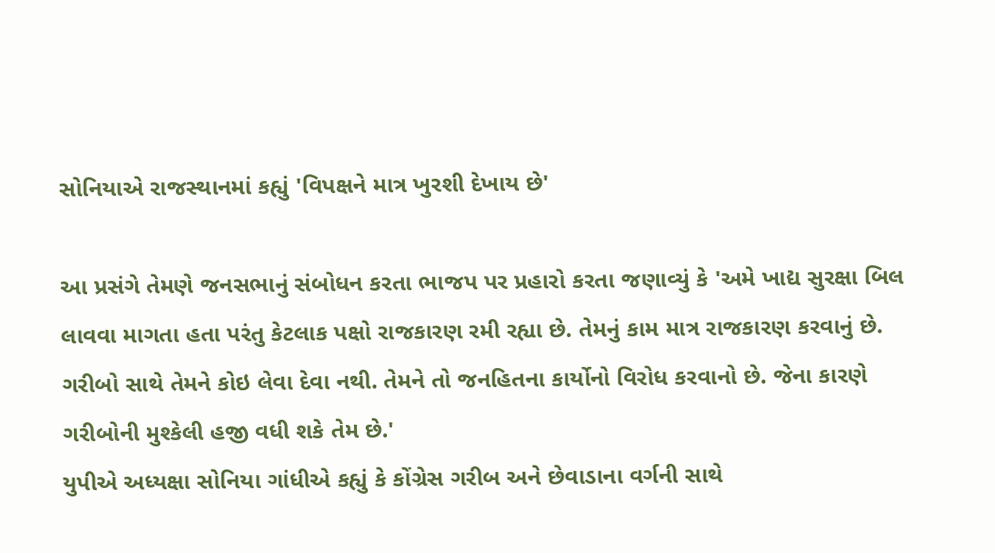સોનિયાએ રાજસ્થાનમાં કહ્યું 'વિપક્ષને માત્ર ખુરશી દેખાય છે'

આ પ્રસંગે તેમણે જનસભાનું સંબોધન કરતા ભાજપ પર પ્રહારો કરતા જણાવ્યું કે 'અમે ખાદ્ય સુરક્ષા બિલ લાવવા માગતા હતા પરંતુ કેટલાક પક્ષો રાજકારણ રમી રહ્યા છે. તેમનું કામ માત્ર રાજકારણ કરવાનું છે. ગરીબો સાથે તેમને કોઇ લેવા દેવા નથી. તેમને તો જનહિતના કાર્યોનો વિરોધ કરવાનો છે. જેના કારણે ગરીબોની મુશ્કેલી હજી વધી શકે તેમ છે.'
યુપીએ અધ્યક્ષા સોનિયા ગાંધીએ કહ્યું કે કોંગ્રેસ ગરીબ અને છેવાડાના વર્ગની સાથે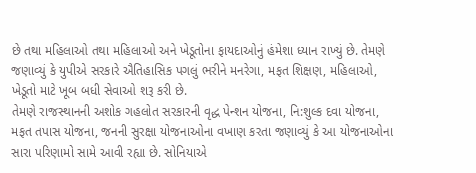છે તથા મહિલાઓ તથા મહિલાઓ અને ખેડૂતોના ફાયદાઓનું હંમેશા ધ્યાન રાખ્યું છે. તેમણે જણાવ્યું કે યુપીએ સરકારે ઐતિહાસિક પગલું ભરીને મનરેગા, મફત શિક્ષણ, મહિલાઓ, ખેડૂતો માટે ખૂબ બધી સેવાઓ શરૂ કરી છે.
તેમણે રાજસ્થાનની અશોક ગહલોત સરકારની વૃદ્ધ પેન્શન યોજના, નિ:શુલ્ક દવા યોજના, મફત તપાસ યોજના, જનની સુરક્ષા યોજનાઓના વખાણ કરતા જણાવ્યું કે આ યોજનાઓના સારા પરિણામો સામે આવી રહ્યા છે. સોનિયાએ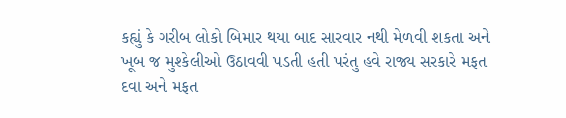કહ્યું કે ગરીબ લોકો બિમાર થયા બાદ સારવાર નથી મેળવી શકતા અને ખૂબ જ મુશ્કેલીઓ ઉઠાવવી પડતી હતી પરંતુ હવે રાજ્ય સરકારે મફત દવા અને મફત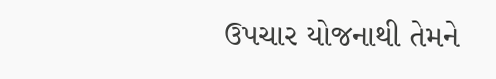ઉપચાર યોજનાથી તેમને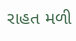રાહત મળી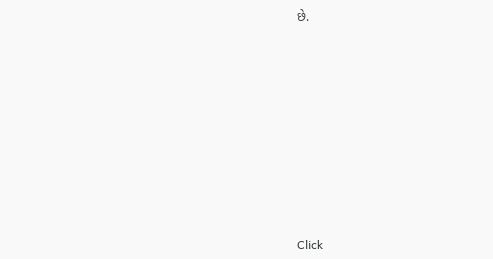છે.












Click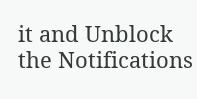it and Unblock the Notifications